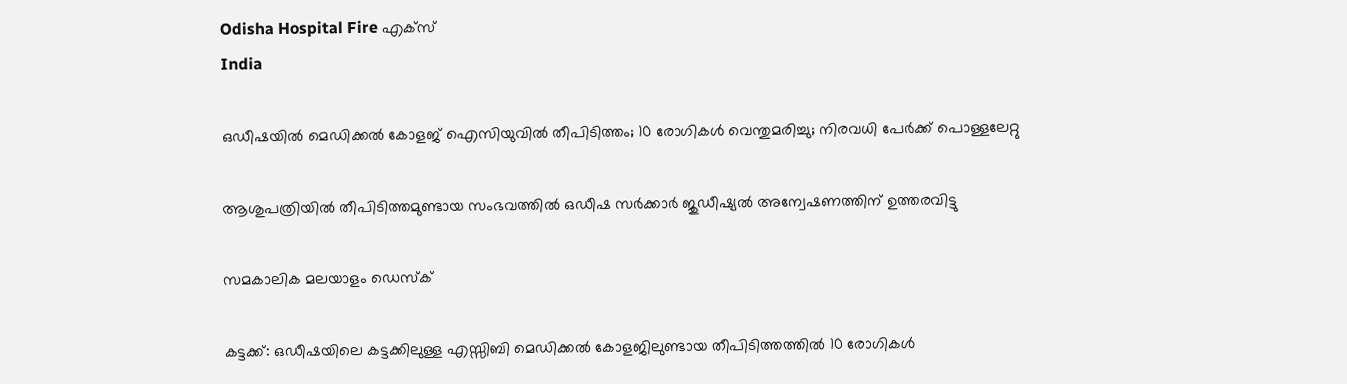Odisha Hospital Fire എക്സ്
India

ഒഡീഷയില്‍ മെഡിക്കല്‍ കോളജ് ഐസിയുവില്‍ തീപിടിത്തം; 10 രോഗികള്‍ വെന്തുമരിച്ചു; നിരവധി പേര്‍ക്ക് പൊള്ളലേറ്റു

ആശുപത്രിയില്‍ തീപിടിത്തമുണ്ടായ സംഭവത്തില്‍ ഒഡീഷ സര്‍ക്കാര്‍ ജുഡീഷ്യല്‍ അന്വേഷണത്തിന് ഉത്തരവിട്ടു

സമകാലിക മലയാളം ഡെസ്ക്

കട്ടക്ക്: ഒഡീഷയിലെ കട്ടക്കിലുള്ള എസ്സിബി മെഡിക്കല്‍ കോളജിലുണ്ടായ തീപിടിത്തത്തില്‍ 10 രോഗികള്‍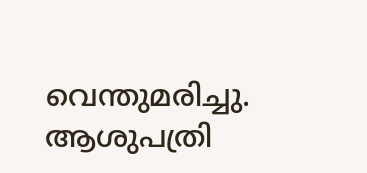വെന്തുമരിച്ചു. ആശുപത്രി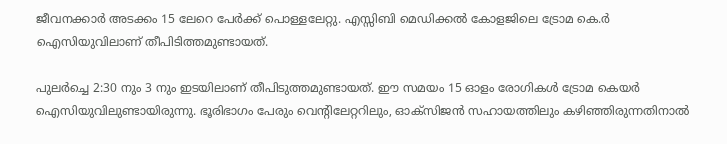ജീവനക്കാര്‍ അടക്കം 15 ലേറെ പേര്‍ക്ക് പൊള്ളലേറ്റു. എസ്സിബി മെഡിക്കല്‍ കോളജിലെ ട്രോമ കെ.ര്‍ ഐസിയുവിലാണ് തീപിടിത്തമുണ്ടായത്.

പുലര്‍ച്ചെ 2:30 നും 3 നും ഇടയിലാണ് തീപിടുത്തമുണ്ടായത്. ഈ സമയം 15 ഓളം രോഗികള്‍ ട്രോമ കെയര്‍ ഐസിയുവിലുണ്ടായിരുന്നു. ഭൂരിഭാഗം പേരും വെന്റിലേറ്ററിലും, ഓക്‌സിജന്‍ സഹായത്തിലും കഴിഞ്ഞിരുന്നതിനാല്‍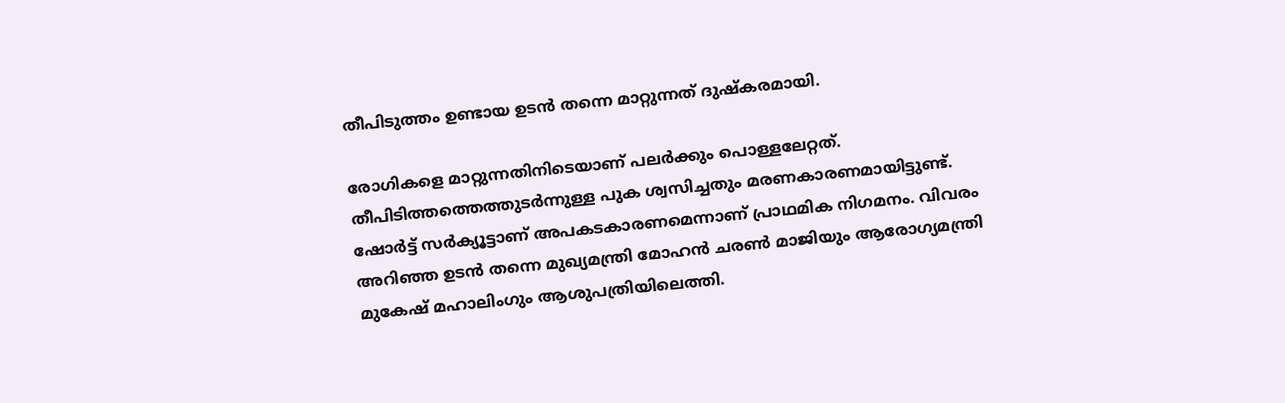തീപിടുത്തം ഉണ്ടായ ഉടന്‍ തന്നെ മാറ്റുന്നത് ദുഷ്‌കരമായി.

രോഗികളെ മാറ്റുന്നതിനിടെയാണ് പലര്‍ക്കും പൊള്ളലേറ്റത്. തീപിടിത്തത്തെത്തുടര്‍ന്നുള്ള പുക ശ്വസിച്ചതും മരണകാരണമായിട്ടുണ്ട്. ഷോര്‍ട്ട് സര്‍ക്യൂട്ടാണ് അപകടകാരണമെന്നാണ് പ്രാഥമിക നിഗമനം. വിവരം അറിഞ്ഞ ഉടന്‍ തന്നെ മുഖ്യമന്ത്രി മോഹന്‍ ചരണ്‍ മാജിയും ആരോഗ്യമന്ത്രി മുകേഷ് മഹാലിംഗും ആശുപത്രിയിലെത്തി.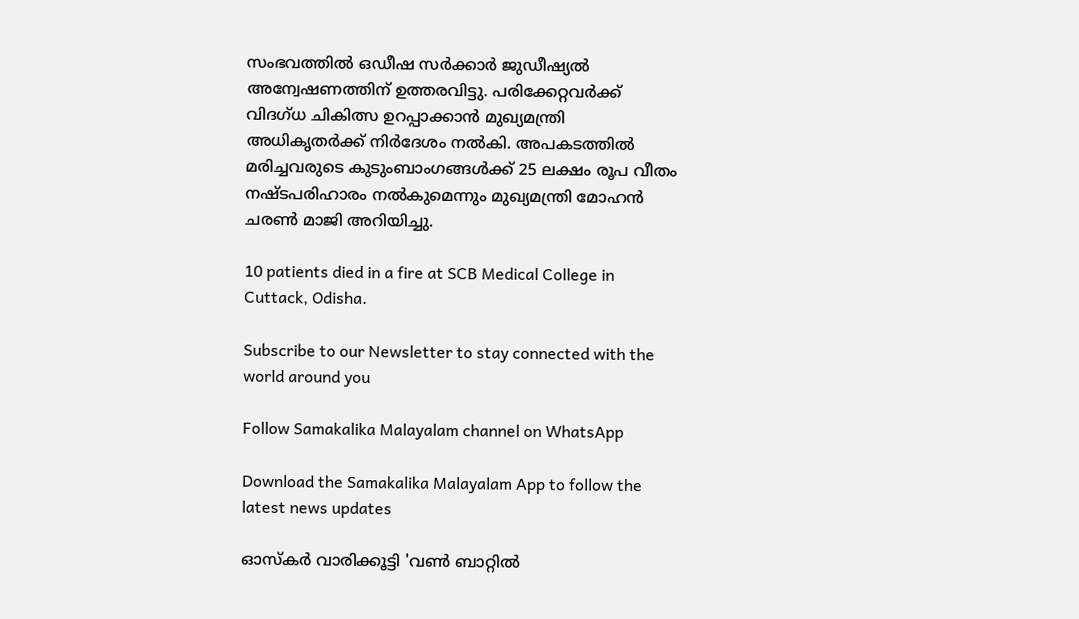സംഭവത്തില്‍ ഒഡീഷ സര്‍ക്കാര്‍ ജുഡീഷ്യല്‍ അന്വേഷണത്തിന് ഉത്തരവിട്ടു. പരിക്കേറ്റവര്‍ക്ക് വിദഗ്ധ ചികിത്സ ഉറപ്പാക്കാന്‍ മുഖ്യമന്ത്രി അധികൃതര്‍ക്ക് നിര്‍ദേശം നല്‍കി. അപകടത്തില്‍ മരിച്ചവരുടെ കുടുംബാംഗങ്ങള്‍ക്ക് 25 ലക്ഷം രൂപ വീതം നഷ്ടപരിഹാരം നല്‍കുമെന്നും മുഖ്യമന്ത്രി മോഹന്‍ ചരണ്‍ മാജി അറിയിച്ചു.

10 patients died in a fire at SCB Medical College in Cuttack, Odisha.

Subscribe to our Newsletter to stay connected with the world around you

Follow Samakalika Malayalam channel on WhatsApp

Download the Samakalika Malayalam App to follow the latest news updates

ഓസ്‌കര്‍ വാരിക്കൂട്ടി 'വണ്‍ ബാറ്റില്‍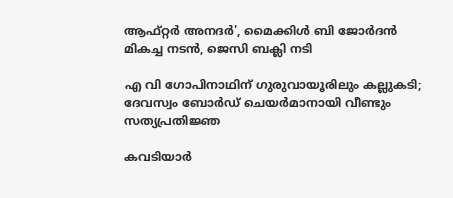ആഫ്റ്റര്‍ അനദര്‍', മൈക്കിള്‍ ബി ജോര്‍ദന്‍ മികച്ച നടന്‍, ജെസി ബക്ലി നടി

എ വി ഗോപിനാഥിന് ഗുരുവായൂരിലും കല്ലുകടി; ദേവസ്വം ബോര്‍ഡ് ചെയര്‍മാനായി വീണ്ടും സത്യപ്രതിജ്ഞ

കവടിയാര്‍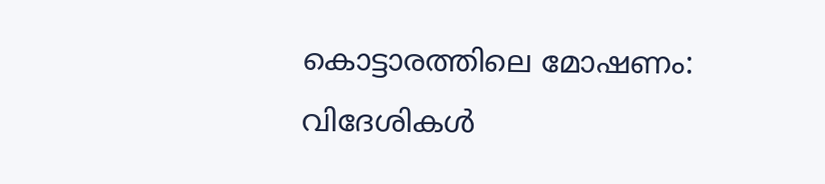കൊട്ടാരത്തിലെ മോഷണം: വിദേശികള്‍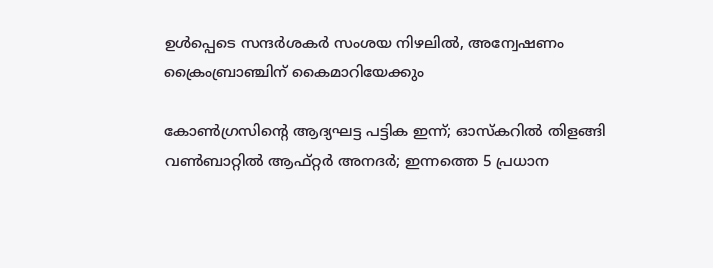ഉള്‍പ്പെടെ സന്ദര്‍ശകർ സംശയ നിഴലില്‍, അന്വേഷണം ക്രൈംബ്രാഞ്ചിന് കൈമാറിയേക്കും

കോൺഗ്രസിന്റെ ആദ്യഘട്ട പട്ടിക ഇന്ന്; ഓസ്കറിൽ തിളങ്ങി വൺബാറ്റിൽ ആഫ്റ്റർ അനദർ; ഇന്നത്തെ 5 പ്രധാന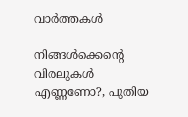വാർത്തകൾ

നിങ്ങള്‍ക്കെന്റെ വിരലുകള്‍ എണ്ണണോ?, പുതിയ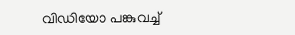വിഡിയോ പങ്കുവച്ച്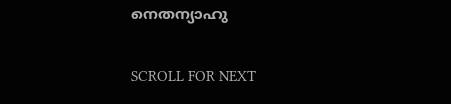നെതന്യാഹു

SCROLL FOR NEXT